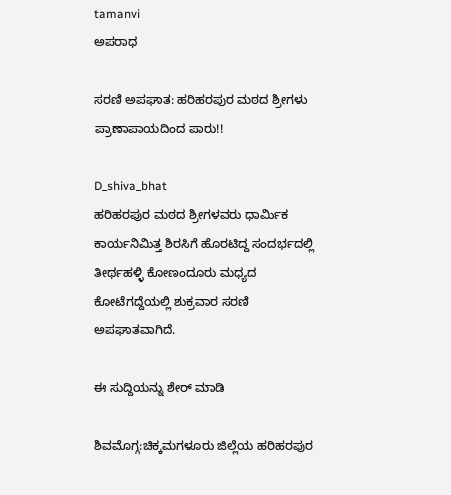tamanvi
ಅಪರಾಧ

ಸರಣಿ ಅಪಘಾತ: ಹರಿಹರಪುರ ಮಠದ ಶ್ರೀಗಳು ಪ್ರಾಣಾಪಾಯದಿಂದ ಪಾರು!!

D_shiva_bhat
ಹರಿಹರಪುರ ಮಠದ ಶ್ರೀಗಳವರು ಧಾರ್ಮಿಕ ಕಾರ್ಯನಿಮಿತ್ತ ಶಿರಸಿಗೆ ಹೊರಟಿದ್ದ ಸಂದರ್ಭದಲ್ಲಿ ತೀರ್ಥಹಳ್ಳಿ ಕೋಣಂದೂರು ಮಧ್ಯದ ಕೋಟೆಗದ್ದೆಯಲ್ಲಿ ಶುಕ್ರವಾರ ಸರಣಿ ಅಪಘಾತವಾಗಿದೆ.

ಈ ಸುದ್ದಿಯನ್ನು ಶೇರ್ ಮಾಡಿ

ಶಿವಮೊಗ್ಗ:ಚಿಕ್ಕಮಗಳೂರು ಜಿಲ್ಲೆಯ ಹರಿಹರಪುರ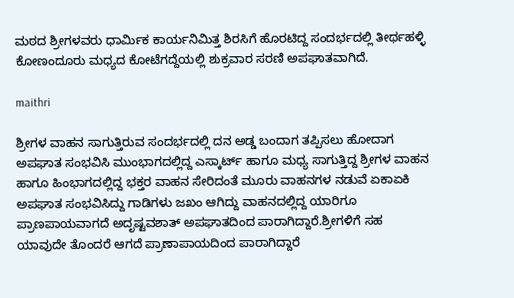ಮಠದ ಶ್ರೀಗಳವರು ಧಾರ್ಮಿಕ ಕಾರ್ಯನಿಮಿತ್ತ ಶಿರಸಿಗೆ ಹೊರಟಿದ್ದ ಸಂದರ್ಭದಲ್ಲಿ ತೀರ್ಥಹಳ್ಳಿ ಕೋಣಂದೂರು ಮಧ್ಯದ ಕೋಟೆಗದ್ದೆಯಲ್ಲಿ ಶುಕ್ರವಾರ ಸರಣಿ ಅಪಘಾತವಾಗಿದೆ.

maithri

ಶ್ರೀಗಳ ವಾಹನ ಸಾಗುತ್ತಿರುವ ಸಂದರ್ಭದಲ್ಲಿ ದನ ಅಡ್ಡ ಬಂದಾಗ ತಪ್ಪಿಸಲು ಹೋದಾಗ ಅಪಘಾತ ಸಂಭವಿಸಿ ಮುಂಭಾಗದಲ್ಲಿದ್ದ ಎಸ್ಕಾರ್ಟ್ ಹಾಗೂ ಮಧ್ಯ ಸಾಗುತ್ತಿದ್ದ ಶ್ರೀಗಳ ವಾಹನ ಹಾಗೂ ಹಿಂಭಾಗದಲ್ಲಿದ್ದ ಭಕ್ತರ ವಾಹನ ಸೇರಿದಂತೆ ಮೂರು ವಾಹನಗಳ ನಡುವೆ ಏಕಾಏಕಿ ಅಪಘಾತ ಸಂಭವಿಸಿದ್ದು ಗಾಡಿಗಳು ಜಖಂ ಆಗಿದ್ದು ವಾಹನದಲ್ಲಿದ್ದ ಯಾರಿಗೂ ಪ್ರಾಣಪಾಯವಾಗದೆ ಅದೃಷ್ಟವಶಾತ್ ಅಪಘಾತದಿಂದ ಪಾರಾಗಿದ್ದಾರೆ.ಶ್ರೀಗಳಿಗೆ ಸಹ ಯಾವುದೇ ತೊಂದರೆ ಆಗದೆ ಪ್ರಾಣಾಪಾಯದಿಂದ ಪಾರಾಗಿದ್ದಾರೆ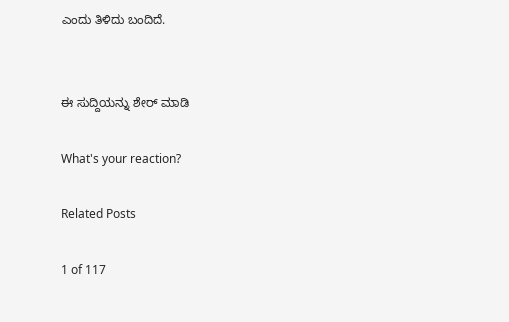ಎಂದು ತಿಳಿದು ಬಂದಿದೆ.


ಈ ಸುದ್ದಿಯನ್ನು ಶೇರ್ ಮಾಡಿ

What's your reaction?

Related Posts

1 of 117